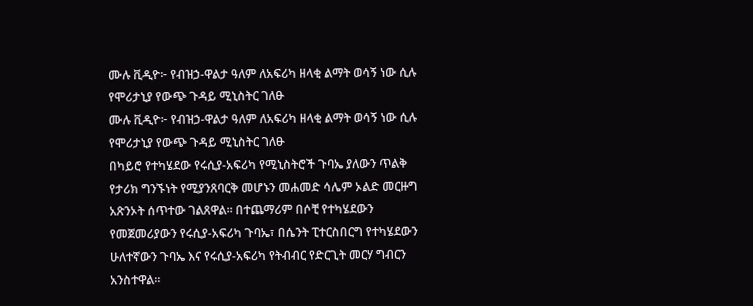ሙሉ ቪዲዮ፦ የብዝኃ-ዋልታ ዓለም ለአፍሪካ ዘላቂ ልማት ወሳኝ ነው ሲሉ የሞሪታኒያ የውጭ ጉዳይ ሚኒስትር ገለፁ
ሙሉ ቪዲዮ፦ የብዝኃ-ዋልታ ዓለም ለአፍሪካ ዘላቂ ልማት ወሳኝ ነው ሲሉ የሞሪታኒያ የውጭ ጉዳይ ሚኒስትር ገለፁ
በካይሮ የተካሄደው የሩሲያ-አፍሪካ የሚኒስትሮች ጉባኤ ያለውን ጥልቅ የታሪክ ግንኙነት የሚያንጸባርቅ መሆኑን መሐመድ ሳሌም ኦልድ መርዙግ አጽንኦት ሰጥተው ገልጸዋል። በተጨማሪም በሶቺ የተካሄደውን የመጀመሪያውን የሩሲያ-አፍሪካ ጉባኤ፣ በሴንት ፒተርስበርግ የተካሄደውን ሁለተኛውን ጉባኤ እና የሩሲያ-አፍሪካ የትብብር የድርጊት መርሃ ግብርን አንስተዋል።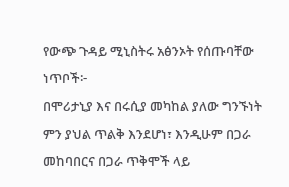የውጭ ጉዳይ ሚኒስትሩ አፅንኦት የሰጡባቸው ነጥቦች፦
በሞሪታኒያ እና በሩሲያ መካከል ያለው ግንኙነት ምን ያህል ጥልቅ እንደሆነ፣ እንዲሁም በጋራ መከባበርና በጋራ ጥቅሞች ላይ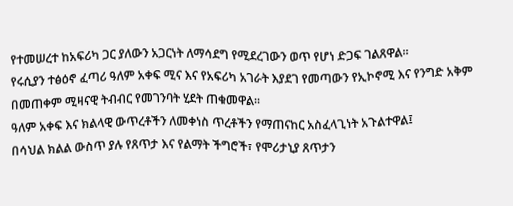የተመሠረተ ከአፍሪካ ጋር ያለውን አጋርነት ለማሳደግ የሚደረገውን ወጥ የሆነ ድጋፍ ገልጸዋል።
የሩሲያን ተፅዕኖ ፈጣሪ ዓለም አቀፍ ሚና እና የአፍሪካ አገራት እያደገ የመጣውን የኢኮኖሚ እና የንግድ አቅም በመጠቀም ሚዛናዊ ትብብር የመገንባት ሂደት ጠቁመዋል፡፡
ዓለም አቀፍ እና ክልላዊ ውጥረቶችን ለመቀነስ ጥረቶችን የማጠናከር አስፈላጊነት አጉልተዋል፤
በሳህል ክልል ውስጥ ያሉ የጸጥታ እና የልማት ችግሮች፣ የሞሪታኒያ ጸጥታን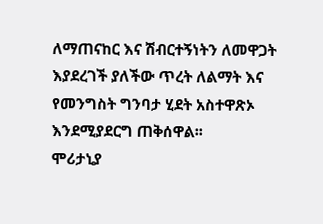ለማጠናከር እና ሽብርተኝነትን ለመዋጋት እያደረገች ያለችው ጥረት ለልማት እና የመንግስት ግንባታ ሂደት አስተዋጽኦ እንደሚያደርግ ጠቅሰዋል፡፡
ሞሪታኒያ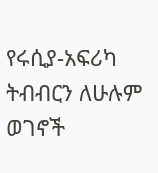የሩሲያ-አፍሪካ ትብብርን ለሁሉም ወገኖች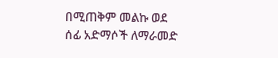በሚጠቅም መልኩ ወደ ሰፊ አድማሶች ለማራመድ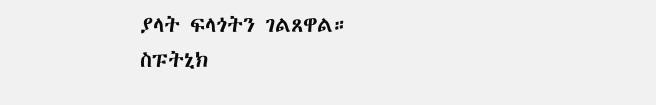ያላት ፍላጎትን ገልጸዋል።
ስፑትኒክ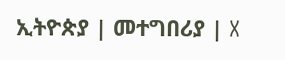ኢትዮጵያ | መተግበሪያ | X